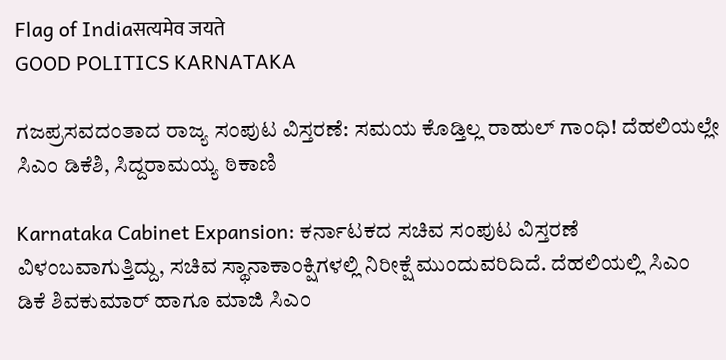Flag of Indiaसत्यमेव जयते
GOOD POLITICS KARNATAKA

ಗಜಪ್ರಸವದಂತಾದ ರಾಜ್ಯ ಸಂಪುಟ ವಿಸ್ತರಣೆ: ಸಮಯ ಕೊಡ್ತಿಲ್ಲ ರಾಹುಲ್ ಗಾಂಧಿ! ದೆಹಲಿಯಲ್ಲೇ ಸಿಎಂ ಡಿಕೆಶಿ, ಸಿದ್ದರಾಮಯ್ಯ ಠಿಕಾಣಿ

Karnataka Cabinet Expansion: ಕರ್ನಾಟಕದ ಸಚಿವ ಸಂಪುಟ ವಿಸ್ತರಣೆ ವಿಳಂಬವಾಗುತ್ತಿದ್ದು, ಸಚಿವ ಸ್ಥಾನಾಕಾಂಕ್ಷಿಗಳಲ್ಲಿ ನಿರೀಕ್ಷೆ ಮುಂದುವರಿದಿದೆ. ದೆಹಲಿಯಲ್ಲಿ ಸಿಎಂ ಡಿಕೆ ಶಿವಕುಮಾರ್ ಹಾಗೂ ಮಾಜಿ ಸಿಎಂ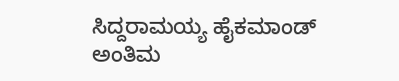ಸಿದ್ದರಾಮಯ್ಯ ಹೈಕಮಾಂಡ್ ಅಂತಿಮ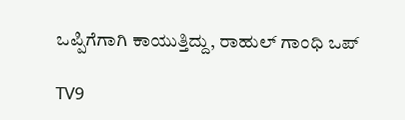ಒಪ್ಪಿಗೆಗಾಗಿ ಕಾಯುತ್ತಿದ್ದು, ರಾಹುಲ್ ಗಾಂಧಿ ಒಪ್

TV9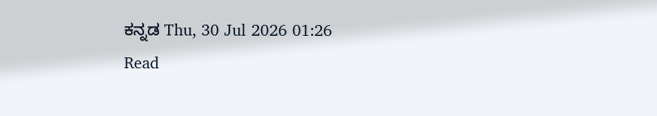ಕನ್ನಡ Thu, 30 Jul 2026 01:26
Read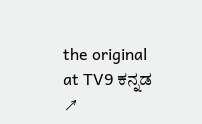the original at TV9 ಕನ್ನಡ ↗